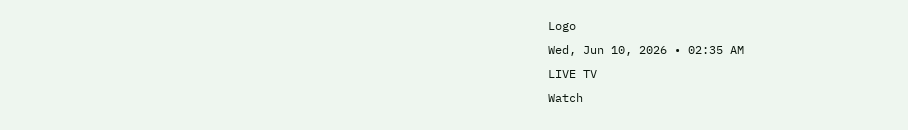Logo
Wed, Jun 10, 2026 • 02:35 AM
LIVE TV
Watch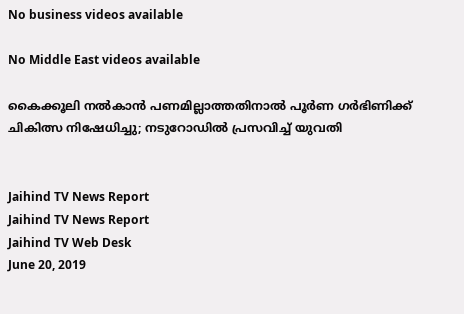No business videos available

No Middle East videos available

കൈക്കൂലി നല്‍കാന്‍ പണമില്ലാത്തതിനാല്‍ പൂര്‍ണ ഗർഭിണിക്ക് ചികിത്സ നിഷേധിച്ചു; നടുറോഡില്‍ പ്രസവിച്ച് യുവതി


Jaihind TV News Report
Jaihind TV News Report
Jaihind TV Web Desk
June 20, 2019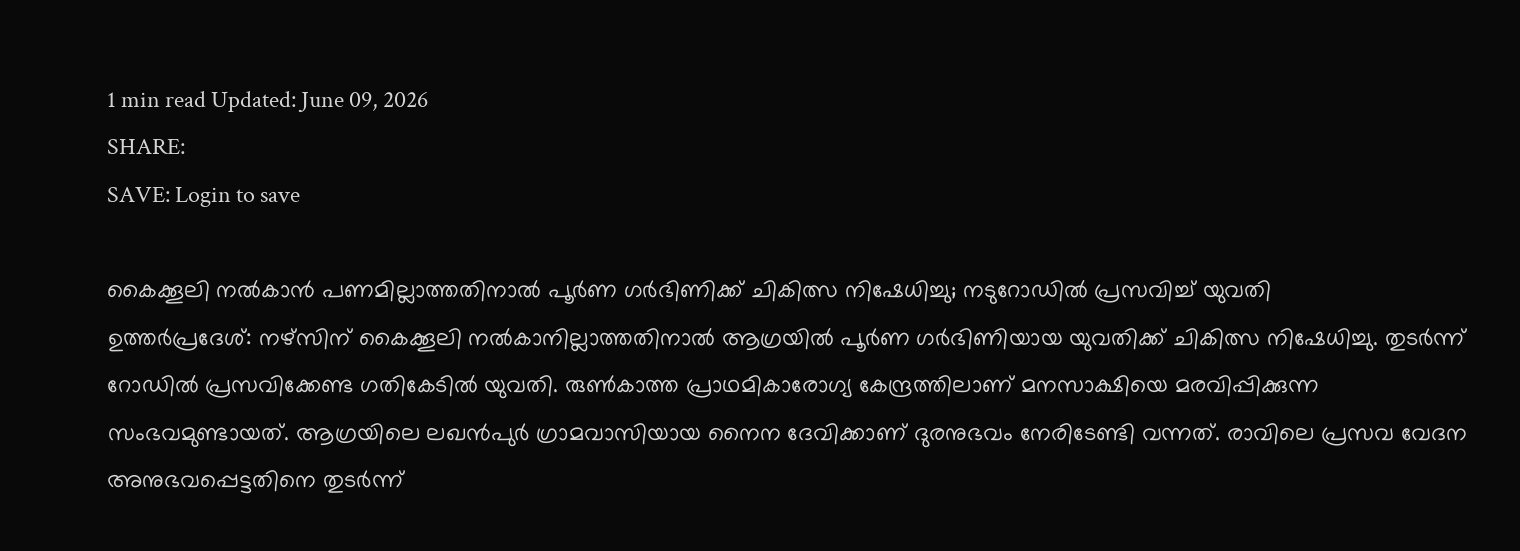1 min read Updated: June 09, 2026
SHARE:
SAVE: Login to save

കൈക്കൂലി നല്‍കാന്‍ പണമില്ലാത്തതിനാല്‍ പൂര്‍ണ ഗർഭിണിക്ക് ചികിത്സ നിഷേധിച്ചു; നടുറോഡില്‍ പ്രസവിച്ച് യുവതി
ഉത്തർപ്രദേശ്: നഴ്സിന് കൈക്കൂലി നല്‍കാനില്ലാത്തതിനാല്‍ ആഗ്രയില്‍ പൂര്‍ണ ഗർഭിണിയായ യുവതിക്ക് ചികിത്സ നിഷേധിച്ചു. തുടര്‍ന്ന്  റോഡില്‍ പ്രസവിക്കേണ്ട ഗതികേടില്‍ യുവതി. രുണ്‍കാത്ത പ്രാഥമികാരോഗ്യ കേന്ദ്രത്തിലാണ് മനസാക്ഷിയെ മരവിപ്പിക്കുന്ന സംഭവമുണ്ടായത്. ആഗ്രയിലെ ലഖൻപുർ ഗ്രാമവാസിയായ നൈന ദേവിക്കാണ് ദുരനുഭവം നേരിടേണ്ടി വന്നത്. രാവിലെ പ്രസവ വേദന അനുഭവപ്പെട്ടതിനെ തുടര്‍ന്ന്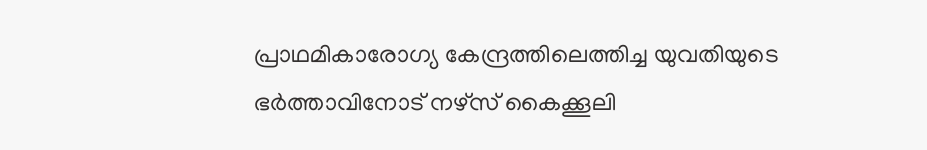പ്രാഥമികാരോഗ്യ കേന്ദ്രത്തിലെത്തിച്ച യുവതിയുടെ ഭര്‍ത്താവിനോട് നഴ്സ് കൈക്കൂലി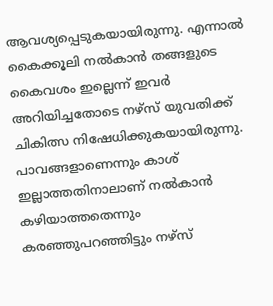ആവശ്യപ്പെടുകയായിരുന്നു. എന്നാല്‍ കൈക്കൂലി നല്‍കാന്‍ തങ്ങളുടെ കൈവശം ഇല്ലെന്ന് ഇവര്‍ അറിയിച്ചതോടെ നഴ്സ് യുവതിക്ക് ചികിത്സ നിഷേധിക്കുകയായിരുന്നു. പാവങ്ങളാണെന്നും കാശ് ഇല്ലാത്തതിനാലാണ് നല്‍കാന്‍ കഴിയാത്തതെന്നും കരഞ്ഞുപറഞ്ഞിട്ടും നഴ്സ്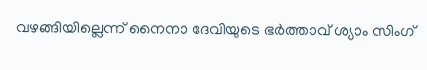വഴങ്ങിയില്ലെന്ന് നൈനാ ദേവിയുടെ ഭര്‍ത്താവ് ശ്യാം സിംഗ്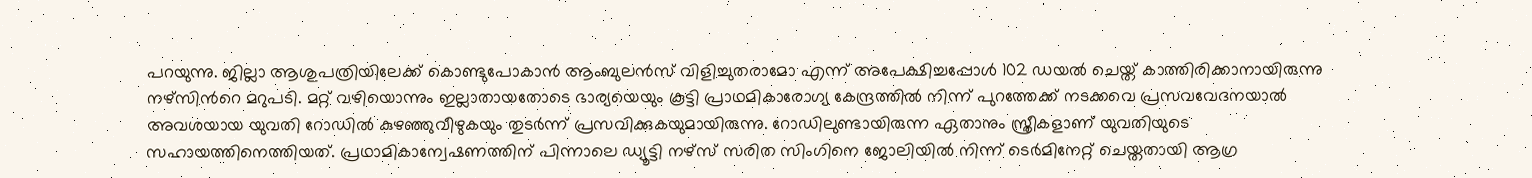പറയുന്നു. ജില്ലാ ആശുപത്രിയിലേക്ക് കൊണ്ടുപോകാന്‍ ആംബുലന്‍സ് വിളിച്ചുതരാമോ എന്ന് അപേക്ഷിച്ചപ്പോള്‍ 102 ഡയല്‍ ചെയ്ത് കാത്തിരിക്കാനായിരുന്നു നഴ്സിന്‍റെ മറുപടി. മറ്റ് വഴിയൊന്നും ഇല്ലാതായതോടെ ഭാര്യയെയും കൂട്ടി പ്രാഥമികാരോഗ്യ കേന്ദ്രത്തില്‍ നിന്ന് പുറത്തേക്ക് നടക്കവെ പ്രസവവേദനയാല്‍ അവശയായ യുവതി റോഡില്‍ കുഴഞ്ഞുവീഴുകയും തുടര്‍ന്ന് പ്രസവിക്കുകയുമായിരുന്നു. റോഡിലുണ്ടായിരുന്ന ഏതാനും സ്ത്രീകളാണ് യുവതിയുടെ സഹായത്തിനെത്തിയത്. പ്രഥാമികാന്വേഷണത്തിന് പിന്നാലെ ഡ്യൂട്ടി നഴ്സ് സരിത സിംഗിനെ ജോലിയില്‍ നിന്ന് ടെര്‍മിനേറ്റ് ചെയ്തതായി ആഗ്ര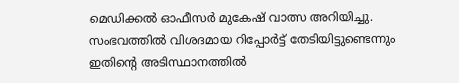മെഡിക്കല്‍ ഓഫീസര്‍ മുകേഷ് വാത്സ അറിയിച്ചു. സംഭവത്തില്‍ വിശദമായ റിപ്പോര്‍ട്ട് തേടിയിട്ടുണ്ടെന്നും ഇതിന്‍റെ അടിസ്ഥാനത്തില്‍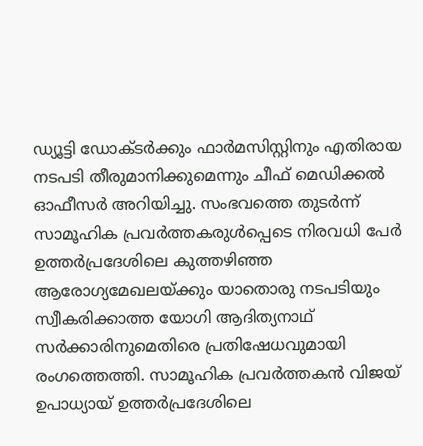ഡ്യൂട്ടി ഡോക്ടര്‍ക്കും ഫാര്‍മസിസ്റ്റിനും എതിരായ നടപടി തീരുമാനിക്കുമെന്നും ചീഫ് മെഡിക്കല്‍ ഓഫീസർ അറിയിച്ചു. സംഭവത്തെ തുടര്‍ന്ന് സാമൂഹിക പ്രവര്‍ത്തകരുള്‍പ്പെടെ നിരവധി പേര്‍ ഉത്തർപ്രദേശിലെ കുത്തഴിഞ്ഞ ആരോഗ്യമേഖലയ്ക്കും യാതൊരു നടപടിയും സ്വീകരിക്കാത്ത യോഗി ആദിത്യനാഥ് സര്‍ക്കാരിനുമെതിരെ പ്രതിഷേധവുമായി രംഗത്തെത്തി. സാമൂഹിക പ്രവര്‍ത്തകന്‍ വിജയ് ഉപാധ്യായ് ഉത്തര്‍പ്രദേശിലെ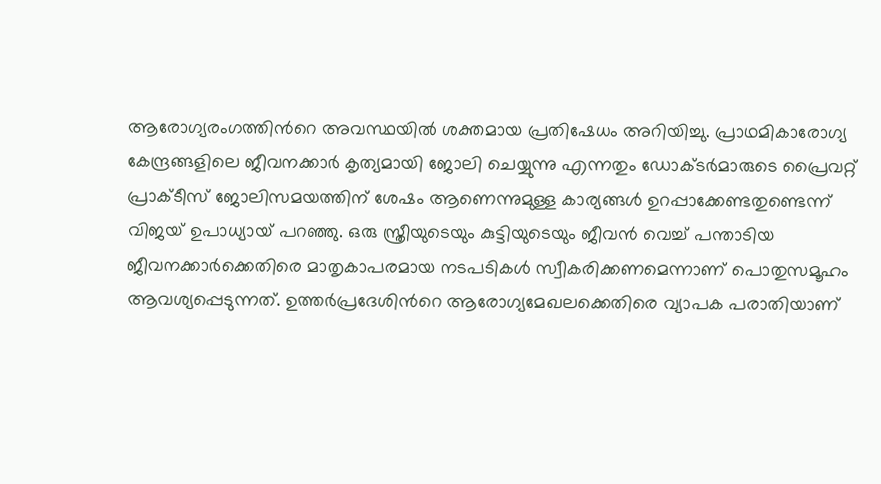ആരോഗ്യരംഗത്തിന്‍റെ അവസ്ഥയില്‍ ശക്തമായ പ്രതിഷേധം അറിയിച്ചു. പ്രാഥമികാരോഗ്യ കേന്ദ്രങ്ങളിലെ ജീവനക്കാര്‍ കൃത്യമായി ജോലി ചെയ്യുന്നു എന്നതും ഡോക്ടര്‍മാരുടെ പ്രൈവറ്റ് പ്രാക്ടീസ് ജോലിസമയത്തിന് ശേഷം ആണെന്നുമുള്ള കാര്യങ്ങള്‍ ഉറപ്പാക്കേണ്ടതുണ്ടെന്ന് വിജയ് ഉപാധ്യായ് പറഞ്ഞു. ഒരു സ്ത്രീയുടെയും കുട്ടിയുടെയും ജീവന്‍ വെച്ച് പന്താടിയ ജീവനക്കാര്‍ക്കെതിരെ മാതൃകാപരമായ നടപടികള്‍ സ്വീകരിക്കണമെന്നാണ് പൊതുസമൂഹം ആവശ്യപ്പെടുന്നത്. ഉത്തര്‍പ്രദേശിന്‍റെ ആരോഗ്യമേഖലക്കെതിരെ വ്യാപക പരാതിയാണ്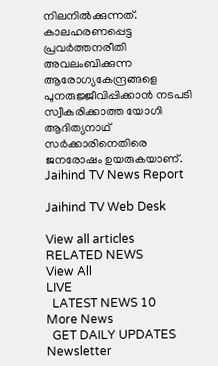നിലനില്‍ക്കുന്നത്. കാലഹരണപ്പെട്ട പ്രവര്‍ത്തനരീതി അവലംബിക്കുന്ന ആരോഗ്യകേന്ദ്രങ്ങളെ പുനരുജ്ജീവിപ്പിക്കാന്‍ നടപടി സ്വീകരിക്കാത്ത യോഗി ആദിത്യനാഥ് സർക്കാരിനെതിരെ ജനരോഷം ഉയരുകയാണ്.
Jaihind TV News Report

Jaihind TV Web Desk

View all articles
RELATED NEWS
View All
LIVE
  LATEST NEWS 10
More News
  GET DAILY UPDATES
Newsletter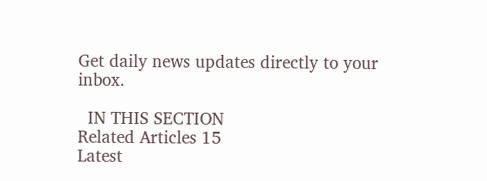Get daily news updates directly to your inbox.

  IN THIS SECTION
Related Articles 15
Latest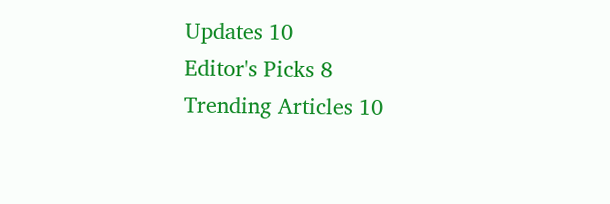Updates 10
Editor's Picks 8
Trending Articles 10